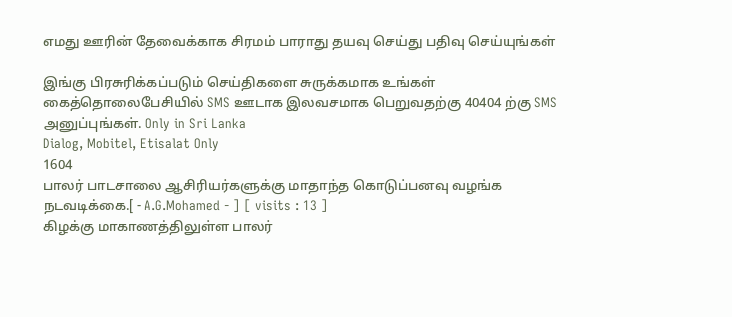எமது ஊரின் தேவைக்காக சிரமம் பாராது தயவு செய்து பதிவு செய்யுங்கள்

இங்கு பிரசுரிக்கப்படும் செய்திகளை சுருக்கமாக உங்கள் கைத்தொலைபேசியில் SMS ஊடாக இலவசமாக பெறுவதற்கு 40404 ற்கு SMS அனுப்புங்கள். Only in Sri Lanka
Dialog, Mobitel, Etisalat Only
1604
பாலர் பாடசாலை ஆசிரியர்களுக்கு மாதாந்த கொடுப்பனவு வழங்க நடவடிக்கை.[ - A.G.Mohamed - ] [ visits : 13 ]
கிழக்கு மாகாணத்திலுள்ள பாலர்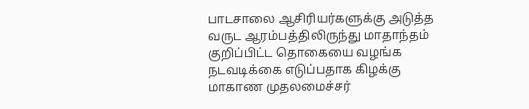பாடசாலை ஆசிரியர்களுக்கு அடுத்த வருட ஆரம்பத்திலிருந்து மாதாந்தம் குறிப்பிட்ட தொகையை வழங்க நடவடிக்கை எடுப்பதாக கிழக்கு மாகாண முதலமைச்சர்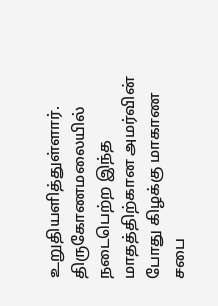உறுதியளித்துள்ளார். திருகோணமலையில் நடைபெற்ற இந்த மாதத்திற்கான அமர்வின் போது கிழக்கு மாகாண சபை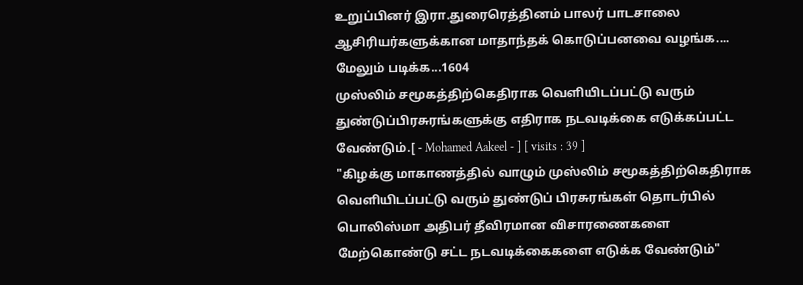உறுப்பினர் இரா.துரைரெத்தினம் பாலர் பாடசாலை ஆசிரியர்களுக்கான மாதாந்தக் கொடுப்பனவை வழங்க....
மேலும் படிக்க...1604
முஸ்லிம் சமூகத்திற்கெதிராக வெளியிடப்பட்டு வரும் துண்டுப்பிரசுரங்களுக்கு எதிராக நடவடிக்கை எடுக்கப்பட்ட வேண்டும்.[ - Mohamed Aakeel - ] [ visits : 39 ]
"கிழக்கு மாகாணத்தில் வாழும் முஸ்லிம் சமூகத்திற்கெதிராக வெளியிடப்பட்டு வரும் துண்டுப் பிரசுரங்கள் தொடர்பில் பொலிஸ்மா அதிபர் தீவிரமான விசாரணைகளை மேற்கொண்டு சட்ட நடவடிக்கைகளை எடுக்க வேண்டும்"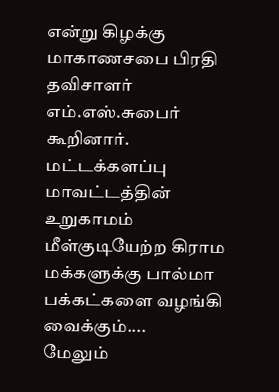என்று கிழக்கு மாகாணசபை பிரதி தவிசாளர் எம்.எஸ்.சுபைர் கூறினார். மட்டக்களப்பு மாவட்டத்தின் உறுகாமம் மீள்குடியேற்ற கிராம மக்களுக்கு பால்மா பக்கட்களை வழங்கி வைக்கும்....
மேலும்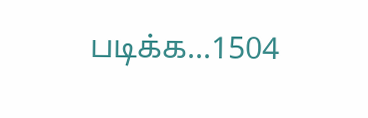படிக்க...1504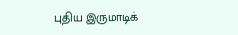புதிய இருமாடிக்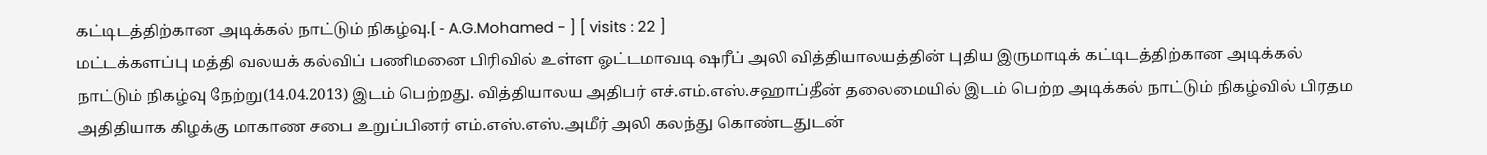கட்டிடத்திற்கான அடிக்கல் நாட்டும் நிகழ்வு.[ - A.G.Mohamed - ] [ visits : 22 ]
மட்டக்களப்பு மத்தி வலயக் கல்விப் பணிமனை பிரிவில் உள்ள ஓட்டமாவடி ஷரீப் அலி வித்தியாலயத்தின் புதிய இருமாடிக் கட்டிடத்திற்கான அடிக்கல் நாட்டும் நிகழ்வு நேற்று(14.04.2013) இடம் பெற்றது. வித்தியாலய அதிபர் எச்.எம்.எஸ்.சஹாப்தீன் தலைமையில் இடம் பெற்ற அடிக்கல் நாட்டும் நிகழ்வில் பிரதம அதிதியாக கிழக்கு மாகாண சபை உறுப்பினர் எம்.எஸ்.எஸ்.அமீர் அலி கலந்து கொண்டதுடன்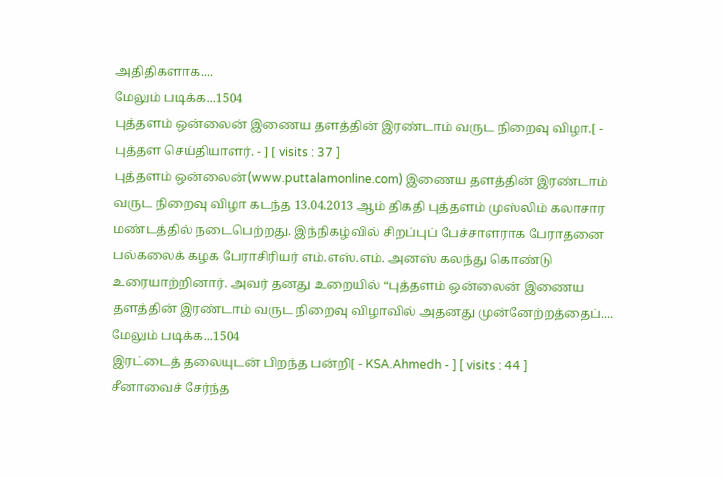அதிதிகளாக....
மேலும் படிக்க...1504
புத்தளம் ஒன்லைன் இணைய தளத்தின் இரண்டாம் வருட நிறைவு விழா.[ - புத்தள செய்தியாளர். - ] [ visits : 37 ]
புத்தளம் ஒன்லைன்(www.puttalamonline.com) இணைய தளத்தின் இரண்டாம் வருட நிறைவு விழா கடந்த 13.04.2013 ஆம் திகதி புத்தளம் முஸ்லிம் கலாசார மண்டத்தில் நடைபெற்றது. இந்நிகழ்வில் சிறப்புப் பேச்சாளராக பேராதனை பல்கலைக் கழக பேராசிரியர் எம்.எஸ்.எம். அனஸ் கலந்து கொண்டு உரையாற்றினார். அவர் தனது உறையில் “புத்தளம் ஒன்லைன் இணைய தளத்தின் இரண்டாம் வருட நிறைவு விழாவில் அதனது முன்னேற்றத்தைப்....
மேலும் படிக்க...1504
இரட்டைத் தலையுடன் பிறந்த பன்றி[ - KSA.Ahmedh - ] [ visits : 44 ]
சீனாவைச் சேர்ந்த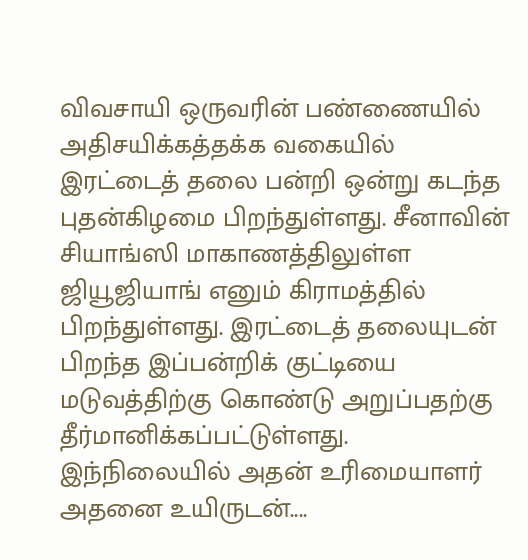விவசாயி ஒருவரின் பண்ணையில் அதிசயிக்கத்தக்க வகையில் இரட்டைத் தலை பன்றி ஒன்று கடந்த புதன்கிழமை பிறந்துள்ளது. சீனாவின் சியாங்ஸி மாகாணத்திலுள்ள ஜியூஜியாங் எனும் கிராமத்தில் பிறந்துள்ளது. இரட்டைத் தலையுடன் பிறந்த இப்பன்றிக் குட்டியை மடுவத்திற்கு கொண்டு அறுப்பதற்கு தீர்மானிக்கப்பட்டுள்ளது. இந்நிலையில் அதன் உரிமையாளர் அதனை உயிருடன்....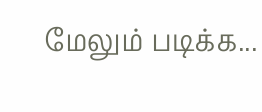மேலும் படிக்க...